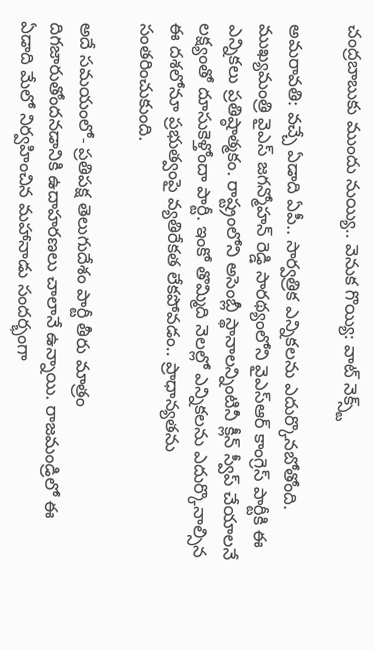చంద్రబాబుకు ముందు నుయ్యి.. వెనుక గొయ్యి: వాట్ నెక్స్ట్

అమరావతి: వచ్చే ఏడాది ఏపీ.. సార్వత్రిక ఎన్నికలను ఎదుర్కొనబోతోంది. ముఖ్యమంత్రి వైఎస్ జగన్మోహన్ రెడ్డి సారథ్యంలోని వైఎస్ఆర్ కాంగ్రెస్ పార్టీకి ఈ ఎన్నికలు ప్రతిష్ఠాత్మకం. రాష్ట్రంలోని అసెంబ్లీ స్థానాలన్నింటినీ క్లీన్ స్వీప్ చేయాలనే లక్ష్యంతో దూసుకెళ్తోందా పార్టీ. ఇంకో తొమ్మిది నెలల్లో ఎన్నికలను ఎదుర్కొనాల్సిన ఈ దశలోనూ ప్రభుత్వంపై వ్యతిరేకత లేకపోవడం.. ప్రాధాన్యతను సంతరించుకుంది.

అదే సమయంలో- ప్రతిపక్ష తెలుగుదేశం పార్టీ తీరు మాత్రం దిగజారుతోందనడానికి ఉదాహరణలు చాలానే ఉన్నాయి. రాజమండ్రిలో ఈ ఏడాది మేలో నిర్వహించిన మహానాడు సందర్భంగా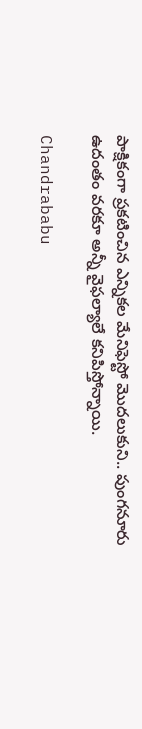పాక్షికంగా ప్రకటించిన ఎన్నికల మేనిఫెస్టో మొదలుకుని.. పుంగనూరు ఉదంతం వరకూ అన్నీ వైఫల్యాలే కనిపిస్తోన్నాయి.

Chandrababu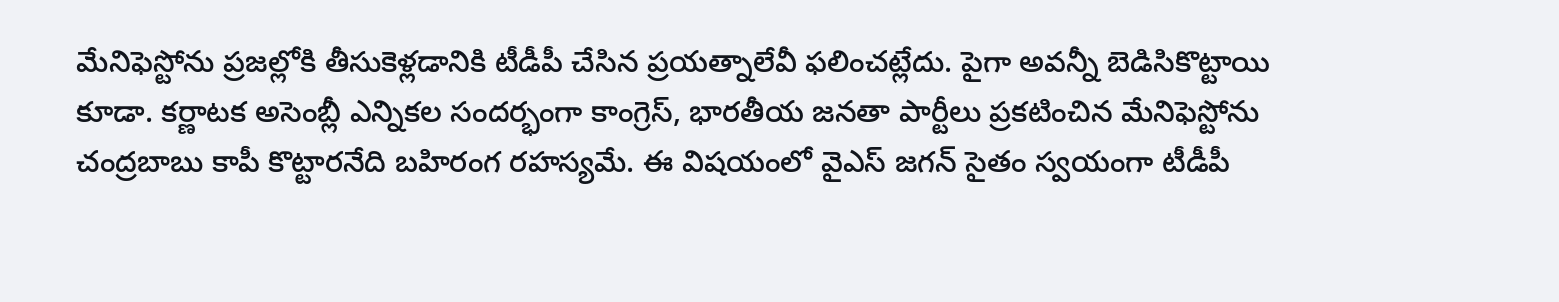మేనిఫెస్టోను ప్రజల్లోకి తీసుకెళ్లడానికి టీడీపీ చేసిన ప్రయత్నాలేవీ ఫలించట్లేదు. పైగా అవన్నీ బెడిసికొట్టాయి కూడా. కర్ణాటక అసెంబ్లీ ఎన్నికల సందర్భంగా కాంగ్రెస్, భారతీయ జనతా పార్టీలు ప్రకటించిన మేనిఫెస్టోను చంద్రబాబు కాపీ కొట్టారనేది బహిరంగ రహస్యమే. ఈ విషయంలో వైఎస్ జగన్ సైతం స్వయంగా టీడీపీ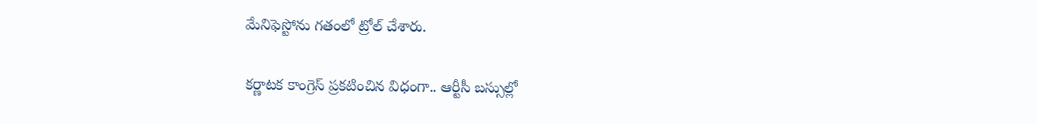మేనిఫెస్టోను గతంలో ట్రోల్ చేశారు.

కర్ణాటక కాంగ్రెస్ ప్రకటించిన విధంగా.. ఆర్టీసీ బస్సుల్లో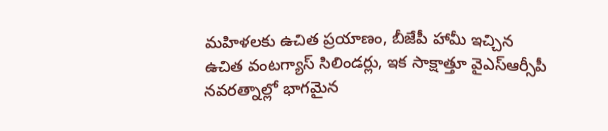మహిళలకు ఉచిత ప్రయాణం, బీజేపీ హామీ ఇచ్చిన ఉచిత వంటగ్యాస్ సిలిండర్లు, ఇక సాక్షాత్తూ వైఎస్ఆర్సీపీ నవరత్నాల్లో భాగమైన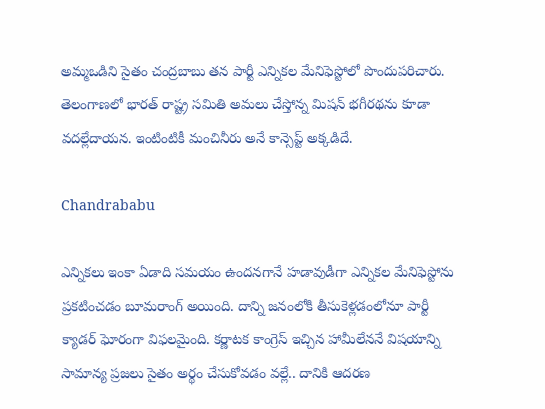అమ్మఒడిని సైతం చంద్రబాబు తన పార్టీ ఎన్నికల మేనిఫెస్టోలో పొందుపరిచారు. తెలంగాణలో భారత్ రాష్ట్ర సమితి అమలు చేస్తోన్న మిషన్ భగీరథను కూడా వదల్లేదాయన. ఇంటింటికీ మంచినీరు అనే కాన్సెప్ట్ అక్కడిదే.

Chandrababu

ఎన్నికలు ఇంకా ఏడాది సమయం ఉందనగానే హడావుడీగా ఎన్నికల మేనిఫెస్టోను ప్రకటించడం బూమరాంగ్ అయింది. దాన్ని జనంలోకి తీసుకెళ్లడంలోనూ పార్టీ క్యాడర్ ఘోరంగా విఫలమైంది. కర్ణాటక కాంగ్రెస్ ఇచ్చిన హామీలేననే విషయాన్ని సామాన్య ప్రజలు సైతం అర్థం చేసుకోవడం వల్లే.. దానికి ఆదరణ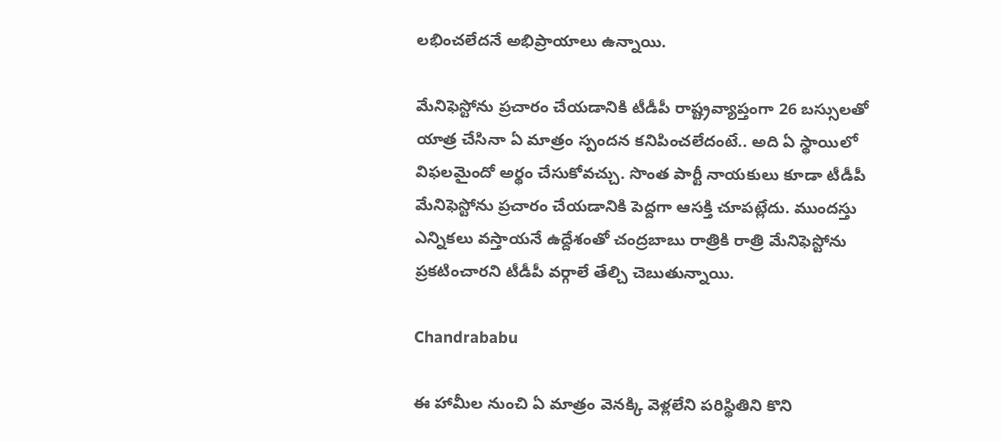లభించలేదనే అభిప్రాయాలు ఉన్నాయి.

మేనిఫెస్టోను ప్రచారం చేయడానికి టీడీపీ రాష్ట్రవ్యాప్తంగా 26 బస్సులతో యాత్ర చేసినా ఏ మాత్రం స్పందన కనిపించలేదంటే.. అది ఏ స్థాయిలో విఫలమైందో అర్థం చేసుకోవచ్చు. సొంత పార్టీ నాయకులు కూడా టీడీపీ మేనిఫెస్టోను ప్రచారం చేయడానికి పెద్దగా ఆసక్తి చూపట్లేదు. ముందస్తు ఎన్నికలు వస్తాయనే ఉద్దేశంతో చంద్రబాబు రాత్రికి రాత్రి మేనిఫెస్టోను ప్రకటించారని టీడీపీ వర్గాలే తేల్చి చెబుతున్నాయి.

Chandrababu

ఈ హామీల నుంచి ఏ మాత్రం వెనక్కి వెళ్లలేని పరిస్థితిని కొని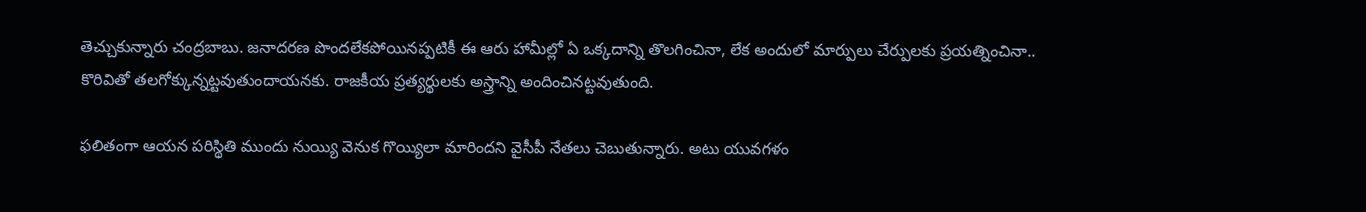తెచ్చుకున్నారు చంద్రబాబు. జనాదరణ పొందలేకపోయినప్పటికీ ఈ ఆరు హామీల్లో ఏ ఒక్కదాన్ని తొలగించినా, లేక అందులో మార్పులు చేర్పులకు ప్రయత్నించినా.. కొరివితో తలగోక్కున్నట్టవుతుందాయనకు. రాజకీయ ప్రత్యర్థులకు అస్త్రాన్ని అందించినట్టవుతుంది.

ఫలితంగా ఆయన పరిస్థితి ముందు నుయ్యి వెనుక గొయ్యిలా మారిందని వైసీపీ నేతలు చెబుతున్నారు. అటు యువగళం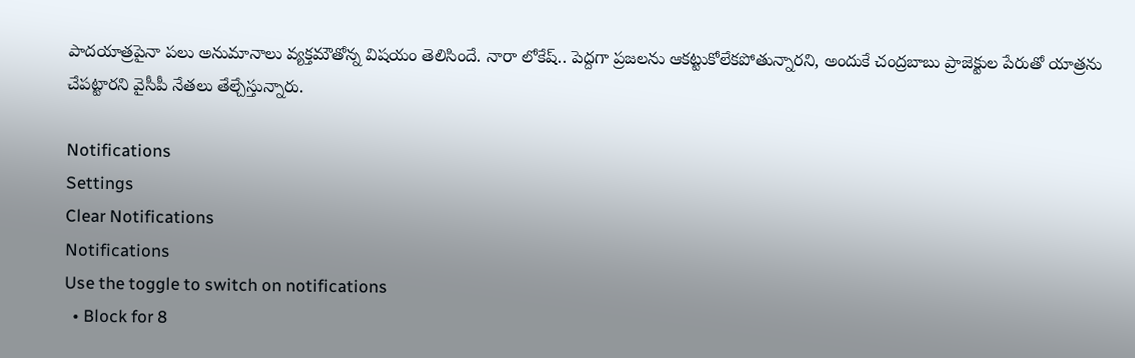పాదయాత్రపైనా పలు అనుమానాలు వ్యక్తమౌతోన్న విషయం తెలిసిందే. నారా లోకేష్‌.. పెద్దగా ప్రజలను ఆకట్టుకోలేకపోతున్నారని, అందుకే చంద్రబాబు ప్రాజెక్టుల పేరుతో యాత్రను చేపట్టారని వైసీపీ నేతలు తేల్చేస్తున్నారు.

Notifications
Settings
Clear Notifications
Notifications
Use the toggle to switch on notifications
  • Block for 8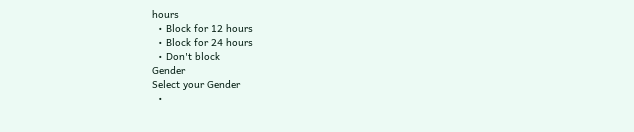hours
  • Block for 12 hours
  • Block for 24 hours
  • Don't block
Gender
Select your Gender
  •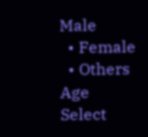Male
  • Female
  • Others
Age
Select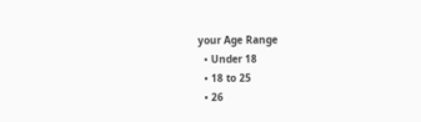your Age Range
  • Under 18
  • 18 to 25
  • 26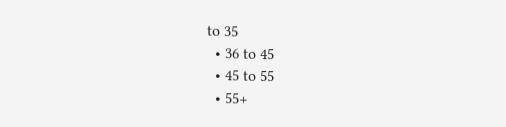to 35
  • 36 to 45
  • 45 to 55
  • 55+